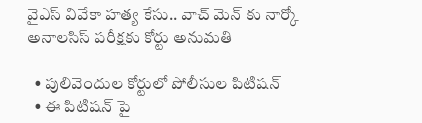వైఎస్ వివేకా హత్య కేసు.. వాచ్ మెన్ కు నార్కో అనాలసిస్ పరీక్షకు కోర్టు అనుమతి

  • పులివెందుల కోర్టులో పోలీసుల పిటిషన్
  • ఈ పిటిషన్ పై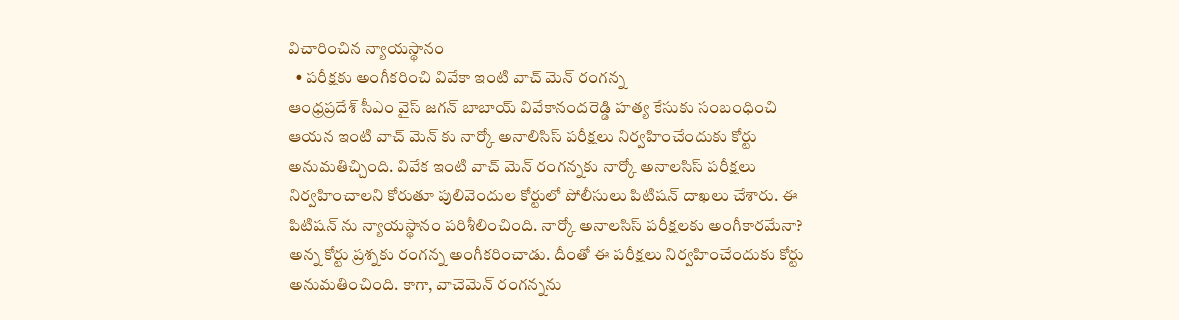విచారించిన న్యాయస్థానం
  • పరీక్షకు అంగీకరించి వివేకా ఇంటి వాచ్ మెన్ రంగన్న
ఆంధ్రప్రదేశ్ సీఎం వైస్ జగన్ బాబాయ్ వివేకానందరెడ్డి హత్య కేసుకు సంబంధించి ఆయన ఇంటి వాచ్ మెన్ కు నార్కో అనాలిసిస్ పరీక్షలు నిర్వహించేందుకు కోర్టు అనుమతిచ్చింది. వివేక ఇంటి వాచ్ మెన్ రంగన్నకు నార్కో అనాలసిస్ పరీక్షలు నిర్వహించాలని కోరుతూ పులివెందుల కోర్టులో పోలీసులు పిటిషన్ దాఖలు చేశారు. ఈ పిటిషన్ ను న్యాయస్థానం పరిశీలించింది. నార్కో అనాలసిస్ పరీక్షలకు అంగీకారమేనా? అన్న కోర్టు ప్రశ్నకు రంగన్న అంగీకరించాడు. దీంతో ఈ పరీక్షలు నిర్వహించేందుకు కోర్టు అనుమతించింది. కాగా, వాచెమెన్ రంగన్నను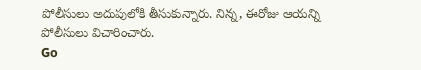పోలీసులు అదుపులోకి తీసుకున్నారు. నిన్న, ఈరోజు ఆయన్ని పోలీసులు విచారించారు.
Go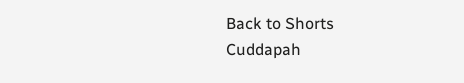Back to Shorts
Cuddapah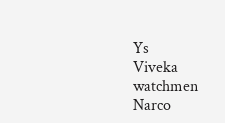Ys
Viveka
watchmen
Narco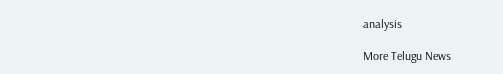analysis

More Telugu News